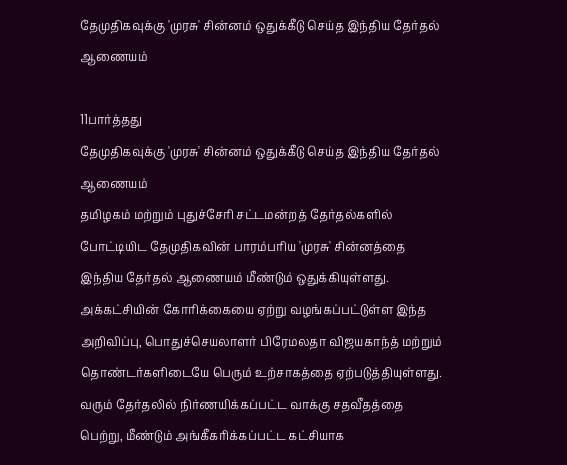தேமுதிகவுக்கு 'முரசு' சின்னம் ஒதுக்கீடு செய்த இந்திய தேர்தல் ஆணையம்

11பார்த்தது
தேமுதிகவுக்கு 'முரசு' சின்னம் ஒதுக்கீடு செய்த இந்திய தேர்தல் ஆணையம்
தமிழகம் மற்றும் புதுச்சேரி சட்டமன்றத் தேர்தல்களில் போட்டியிட தேமுதிகவின் பாரம்பரிய 'முரசு' சின்னத்தை இந்திய தேர்தல் ஆணையம் மீண்டும் ஒதுக்கியுள்ளது. அக்கட்சியின் கோரிக்கையை ஏற்று வழங்கப்பட்டுள்ள இந்த அறிவிப்பு, பொதுச்செயலாளர் பிரேமலதா விஜயகாந்த் மற்றும் தொண்டர்களிடையே பெரும் உற்சாகத்தை ஏற்படுத்தியுள்ளது. வரும் தேர்தலில் நிர்ணயிக்கப்பட்ட வாக்கு சதவீதத்தை பெற்று, மீண்டும் அங்கீகரிக்கப்பட்ட கட்சியாக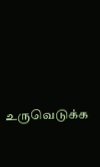உருவெடுக்க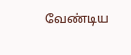வேண்டிய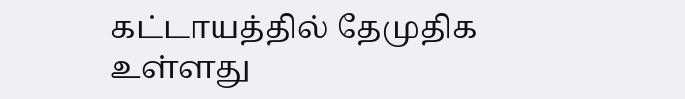கட்டாயத்தில் தேமுதிக உள்ளது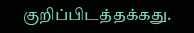குறிப்பிடத்தக்கது.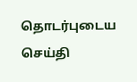தொடர்புடைய செய்தி